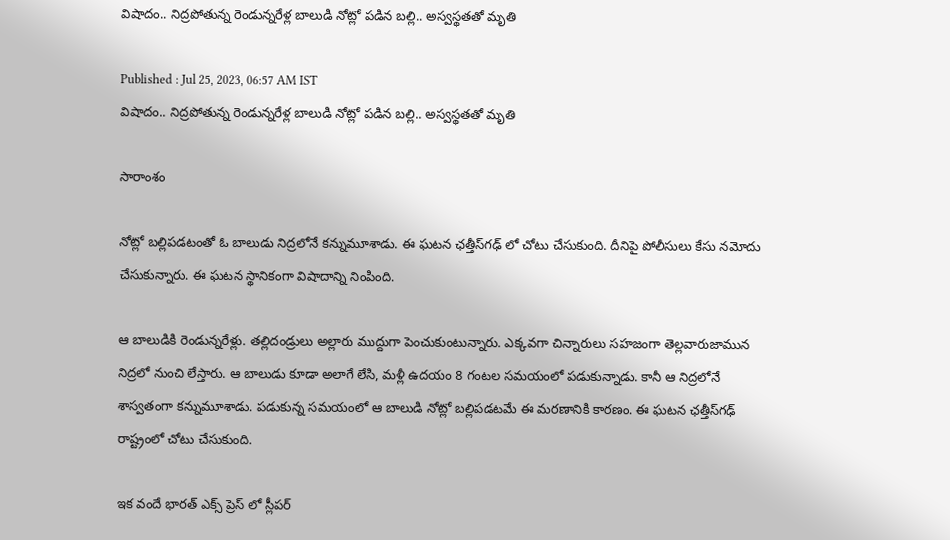విషాదం.. నిద్రపోతున్న రెండున్నరేళ్ల బాలుడి నోట్లో పడిన బల్లి.. అస్వస్థతతో మృతి

Published : Jul 25, 2023, 06:57 AM IST
విషాదం.. నిద్రపోతున్న రెండున్నరేళ్ల బాలుడి నోట్లో పడిన బల్లి.. అస్వస్థతతో మృతి

సారాంశం

నోట్లో బల్లిపడటంతో ఓ బాలుడు నిద్రలోనే కన్నుమూశాడు. ఈ ఘటన ఛత్తీస్‌గఢ్‌ లో చోటు చేసుకుంది. దీనిపై పోలీసులు కేసు నమోదు చేసుకున్నారు. ఈ ఘటన స్థానికంగా విషాదాన్ని నింపింది.

ఆ బాలుడికి రెండున్నరేళ్లు. తల్లిదండ్రులు అల్లారు ముద్దుగా పెంచుకుంటున్నారు. ఎక్కవగా చిన్నారులు సహజంగా తెల్లవారుజామున నిద్రలో నుంచి లేస్తారు. ఆ బాలుడు కూడా అలాగే లేసి, మళ్లీ ఉదయం 8 గంటల సమయంలో పడుకున్నాడు. కానీ ఆ నిద్రలోనే శాస్వతంగా కన్నుమూశాడు. పడుకున్న సమయంలో ఆ బాలుడి నోట్లో బల్లిపడటమే ఈ మరణానికి కారణం. ఈ ఘటన ఛత్తీస్‌గఢ్‌ రాష్ట్రంలో చోటు చేసుకుంది.

ఇక వందే భారత్ ఎక్స్ ప్రెస్ లో స్లీపర్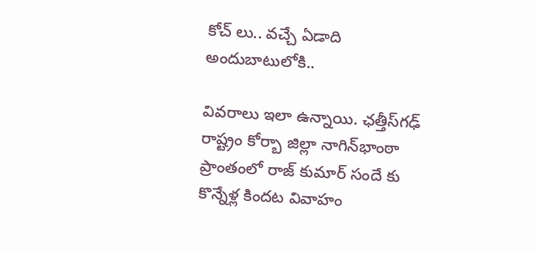కోచ్ లు.. వచ్చే ఏడాది అందుబాటులోకి..

వివరాలు ఇలా ఉన్నాయి. ఛత్తీస్‌గఢ్‌ రాష్ట్రం కోర్బా జిల్లా నాగిన్‌భాంఠా ప్రాంతంలో రాజ్ కుమార్ సందే కు కొన్నేళ్ల కిందట వివాహం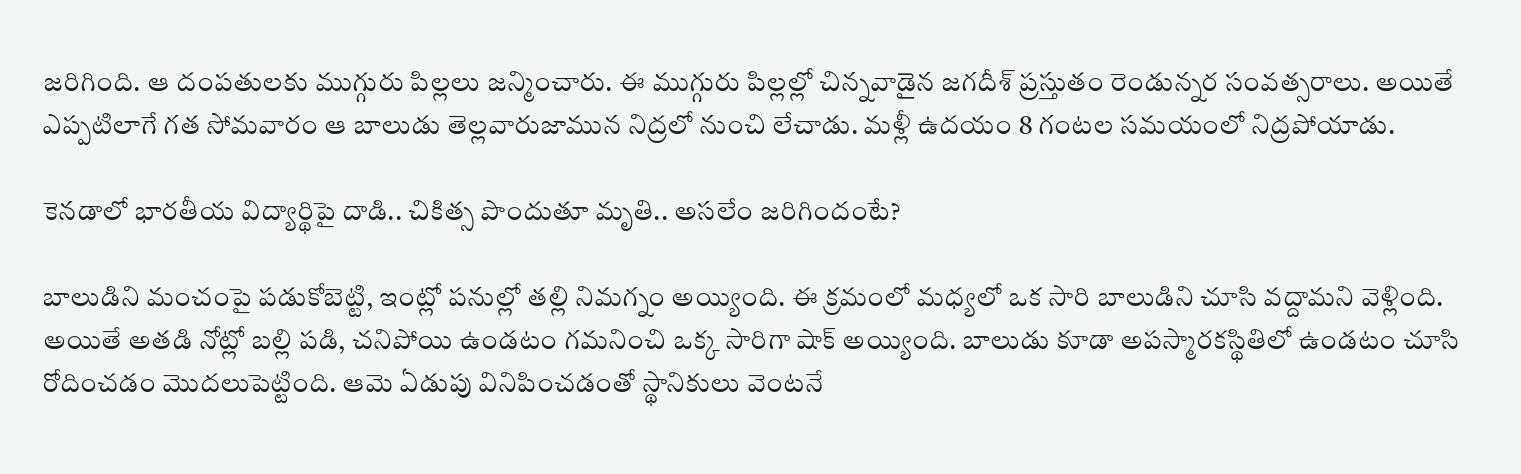జరిగింది. ఆ దంపతులకు ముగ్గురు పిల్లలు జన్మించారు. ఈ ముగ్గురు పిల్లల్లో చిన్నవాడైన జగదీశ్ ప్రస్తుతం రెండున్నర సంవత్సరాలు. అయితే ఎప్పటిలాగే గత సోమవారం ఆ బాలుడు తెల్లవారుజామున నిద్రలో నుంచి లేచాడు. మళ్లీ ఉదయం 8 గంటల సమయంలో నిద్రపోయాడు.

కెనడాలో భారతీయ విద్యార్థిపై దాడి.. చికిత్స పొందుతూ మృతి.. అసలేం జరిగిందంటే?

బాలుడిని మంచంపై పడుకోబెట్టి, ఇంట్లో పనుల్లో తల్లి నిమగ్నం అయ్యింది. ఈ క్రమంలో మధ్యలో ఒక సారి బాలుడిని చూసి వద్దామని వెళ్లింది. అయితే అతడి నోట్లో బల్లి పడి, చనిపోయి ఉండటం గమనించి ఒక్క సారిగా షాక్ అయ్యింది. బాలుడు కూడా అపస్మారకస్థితిలో ఉండటం చూసి రోదించడం మొదలుపెట్టింది. ఆమె ఏడుపు వినిపించడంతో స్థానికులు వెంటనే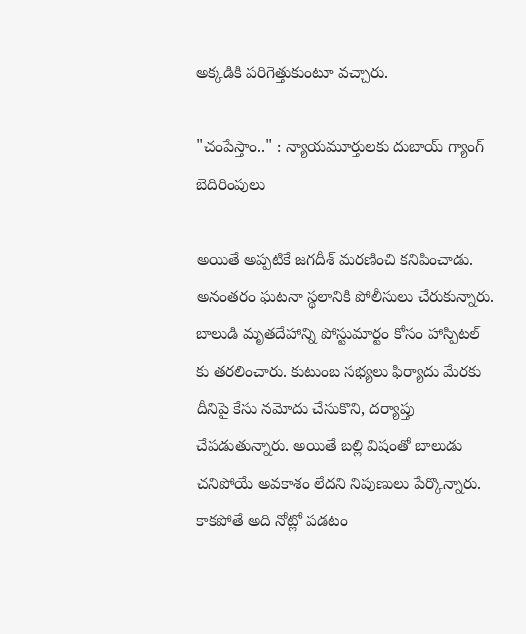అక్కడికి పరిగెత్తుకుంటూ వచ్చారు.

"చంపేస్తాం.." : న్యాయమూర్తులకు దుబాయ్ గ్యాంగ్ బెదిరింపులు

అయితే అప్పటికే జగదీశ్ మరణించి కనిపించాడు. అనంతరం ఘటనా స్థలానికి పోలీసులు చేరుకున్నారు. బాలుడి మృతదేహాన్ని పోస్టుమార్టం కోసం హాస్పిటల్ కు తరలించారు. కుటుంబ సభ్యలు ఫిర్యాదు మేరకు దీనిపై కేసు నమోదు చేసుకొని, దర్యాప్తు చేపడుతున్నారు. అయితే బల్లి విషంతో బాలుడు చనిపోయే అవకాశం లేదని నిపుణులు పేర్కొన్నారు. కాకపోతే అది నోట్లో పడటం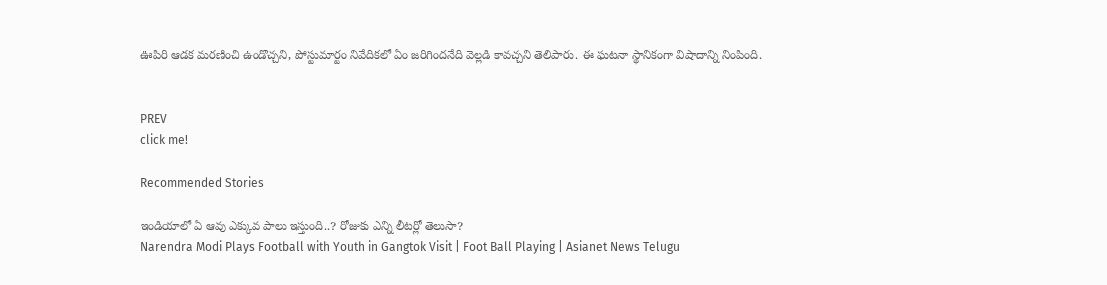ఊపిరి ఆడక మరణించి ఉండొచ్చని, పోస్టుమార్టం నివేదికలో ఏం జరిగిందనేది వెల్లడి కావచ్చని తెలిపారు. ఈ ఘటనా స్థానికంగా విషాదాన్ని నింపింది.


PREV
click me!

Recommended Stories

ఇండియాలో ఏ ఆవు ఎక్కువ పాలు ఇస్తుంది..? రోజుకు ఎన్ని లీటర్లో తెలుసా?
Narendra Modi Plays Football with Youth in Gangtok Visit | Foot Ball Playing | Asianet News Telugu